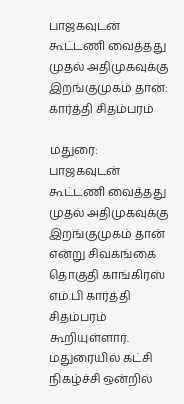பாஜகவுடன் கூட்டணி வைத்தது முதல் அதிமுகவுக்கு இறங்குமுகம் தான்: கார்த்தி சிதம்பரம்

மதுரை: பாஜகவுடன் கூட்டணி வைத்தது முதல் அதிமுகவுக்கு இறங்குமுகம் தான் என்று சிவகங்கை தொகுதி காங்கிரஸ் எம்.பி கார்த்தி சிதம்பரம் கூறியுள்ளார். மதுரையில் கட்சி நிகழ்ச்சி ஒன்றில்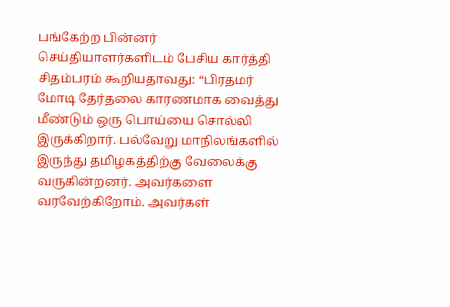பங்கேற்ற பின்னர் செய்தியாளர்களிடம் பேசிய கார்த்தி சிதம்பரம் கூறியதாவது: “பிரதமர் மோடி தேர்தலை காரணமாக வைத்து மீண்டும் ஒரு பொய்யை சொல்லி இருக்கிறார். பல்வேறு மாநிலங்களில் இருந்து தமிழகத்திற்கு வேலைக்கு வருகின்றனர். அவர்களை வரவேற்கிறோம். அவர்கள்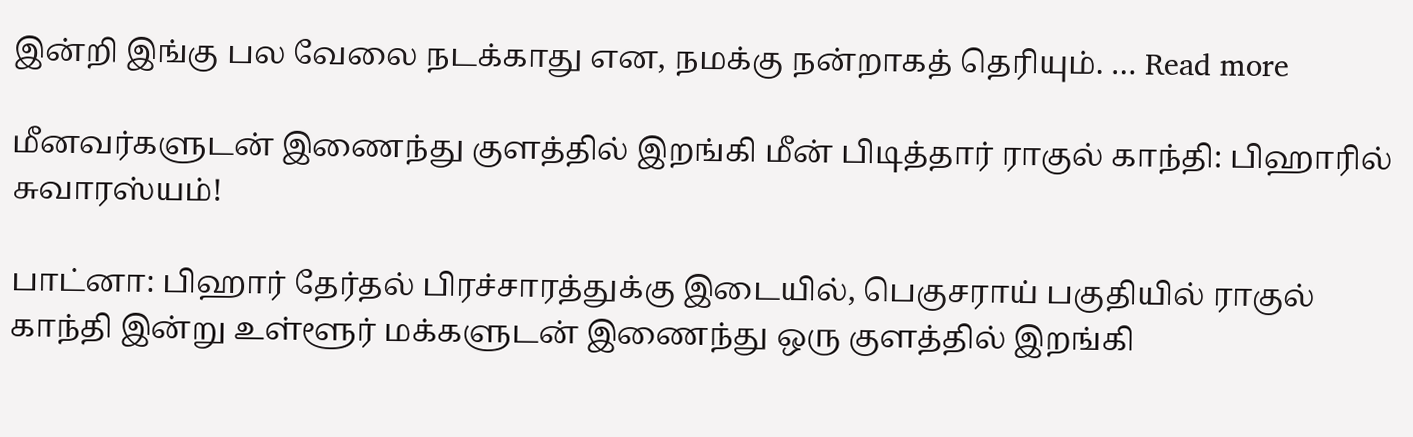இன்றி இங்கு பல வேலை நடக்காது என, நமக்கு நன்றாகத் தெரியும். … Read more

மீனவர்களுடன் இணைந்து குளத்தில் இறங்கி மீன் பிடித்தார் ராகுல் காந்தி: பிஹாரில் சுவாரஸ்யம்!

பாட்னா: பிஹார் தேர்தல் பிரச்சாரத்துக்கு இடையில், பெகுசராய் பகுதியில் ராகுல் காந்தி இன்று உள்ளூர் மக்களுடன் இணைந்து ஒரு குளத்தில் இறங்கி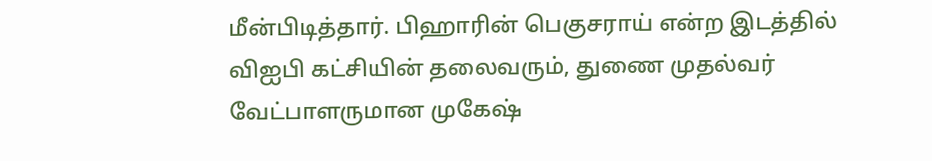மீன்பிடித்தார். பிஹாரின் பெகுசராய் என்ற இடத்தில் விஐபி கட்சியின் தலைவரும், துணை முதல்வர் வேட்பாளருமான முகேஷ்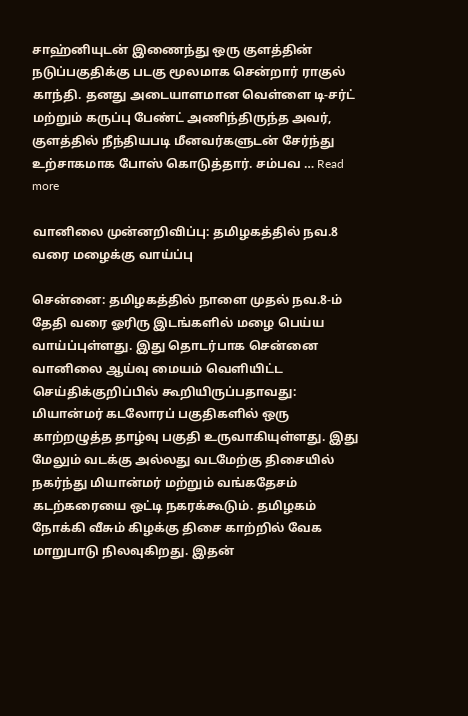சாஹ்னியுடன் இணைந்து ஒரு குளத்தின் நடுப்பகுதிக்கு படகு மூலமாக சென்றார் ராகுல் காந்தி. தனது அடையாளமான வெள்ளை டி-சர்ட் மற்றும் கருப்பு பேண்ட் அணிந்திருந்த அவர், குளத்தில் நீந்தியபடி மீனவர்களுடன் சேர்ந்து உற்சாகமாக போஸ் கொடுத்தார். சம்பவ … Read more

வானிலை முன்னறிவிப்பு: தமிழகத்தில் நவ.8 வரை மழைக்கு வாய்ப்பு

சென்னை: தமிழகத்தில் நாளை முதல் நவ.8-ம் தேதி வரை ஓரிரு இடங்களில் மழை பெய்ய வாய்ப்புள்ளது. இது தொடர்பாக சென்னை வானிலை ஆய்வு மையம் வெளியிட்ட செய்திக்குறிப்பில் கூறியிருப்பதாவது: மியான்மர் கடலோரப் பகுதிகளில் ஒரு காற்றழுத்த தாழ்வு பகுதி உருவாகியுள்ளது. இது மேலும் வடக்கு அல்லது வடமேற்கு திசையில் நகர்ந்து மியான்மர் மற்றும் வங்கதேசம் கடற்கரையை ஒட்டி நகரக்கூடும். தமிழகம் நோக்கி வீசும் கிழக்கு திசை காற்றில் வேக மாறுபாடு நிலவுகிறது. இதன்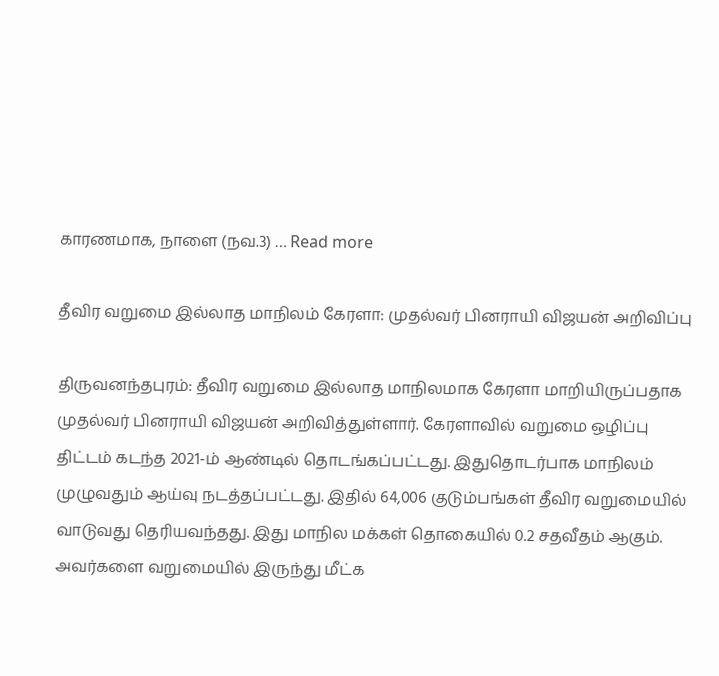காரணமாக, நாளை (நவ.3) … Read more

தீவிர வறுமை இல்லாத மாநிலம் கேரளா: முதல்வர் பினராயி விஜயன் அறிவிப்பு

திருவனந்தபுரம்: தீவிர வறுமை இல்லாத மாநிலமாக கேரளா மாறியிருப்பதாக முதல்வர் பினராயி விஜயன் அறிவித்துள்ளார். கேரளாவில் வறுமை ஒழிப்பு திட்டம் கடந்த 2021-ம் ஆண்டில் தொடங்கப்பட்டது. இதுதொடர்பாக மாநிலம் முழுவதும் ஆய்வு நடத்தப்பட்டது. இதில் 64,006 குடும்பங்கள் தீவிர வறுமையில் வாடுவது தெரியவந்தது. இது மாநில மக்கள் தொகையில் 0.2 சதவீதம் ஆகும். அவர்களை வறுமையில் இருந்து மீட்க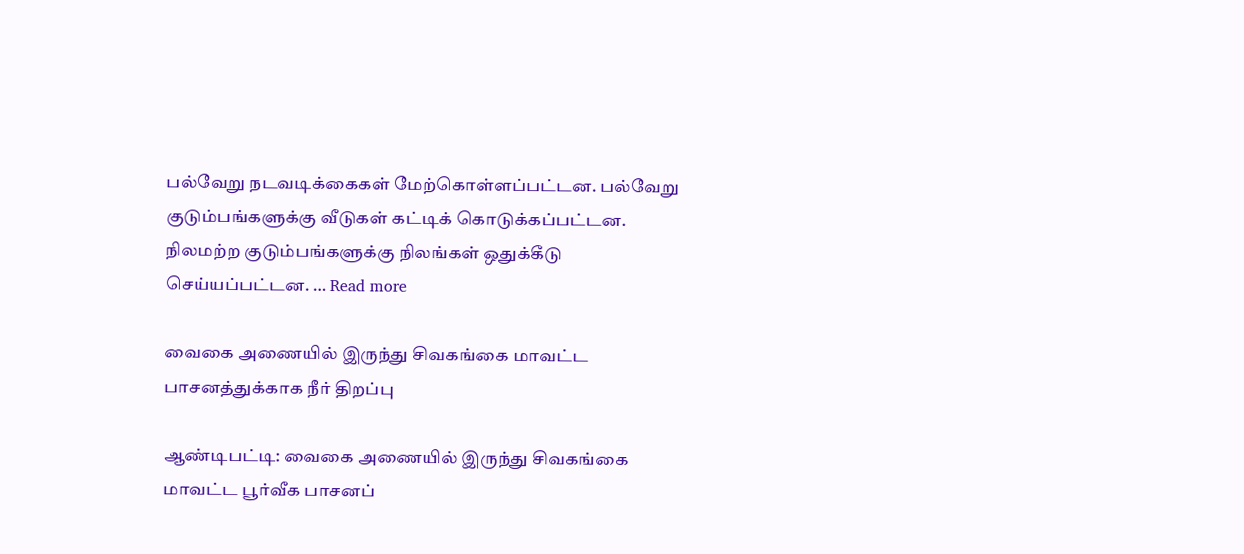பல்வேறு நடவடிக்கைகள் மேற்கொள்ளப்பட்டன. பல்வேறு குடும்பங்களுக்கு வீடுகள் கட்டிக் கொடுக்கப்பட்டன. நிலமற்ற குடும்பங்களுக்கு நிலங்கள் ஒதுக்கீடு செய்யப்பட்டன. … Read more

வைகை அணையில் இருந்து சிவகங்கை மாவட்ட பாசனத்துக்காக நீர் திறப்பு

ஆண்டிபட்டி: வைகை அணையில் இருந்து சிவகங்கை மாவட்ட பூர்வீக பாசனப்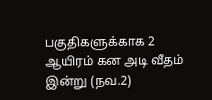பகுதிகளுக்காக 2 ஆயிரம் கன அடி வீதம் இன்று (நவ.2)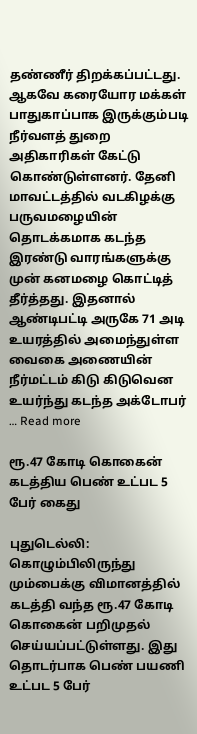தண்ணீர் திறக்கப்பட்டது. ஆகவே கரையோர மக்கள் பாதுகாப்பாக இருக்கும்படி நீர்வளத் துறை அதிகாரிகள் கேட்டு கொண்டுள்ளனர். தேனி மாவட்டத்தில் வடகிழக்கு பருவமழையின் தொடக்கமாக கடந்த இரண்டு வாரங்களுக்கு முன் கனமழை கொட்டித் தீர்த்தது. இதனால் ஆண்டிபட்டி அருகே 71 அடி உயரத்தில் அமைந்துள்ள வைகை அணையின் நீர்மட்டம் கிடு கிடுவென உயர்ந்து கடந்த அக்டோபர் … Read more

ரூ.47 கோடி கொகைன் கடத்திய பெண் உட்பட 5 பேர் கைது

புதுடெல்லி: கொழும்பிலிருந்து மும்பைக்கு விமானத்தில் கடத்தி வந்த ரூ.47 கோடி கொகைன் பறிமுதல் செய்யப்பட்டுள்ளது. இது தொடர்பாக பெண் பயணி உட்பட 5 பேர்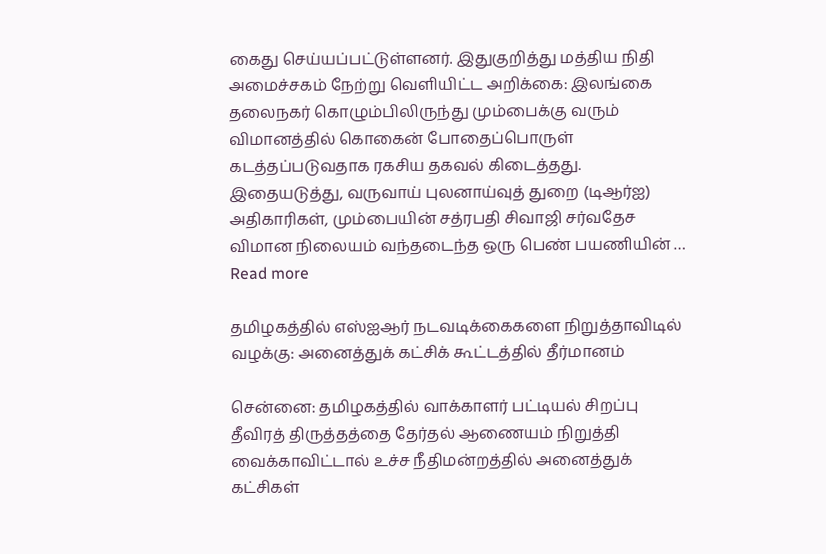கைது செய்யப்பட்டுள்ளனர். இதுகுறித்து மத்திய நிதி அமைச்சகம் நேற்று வெளியிட்ட அறிக்கை: இலங்கை தலைநகர் கொழும்பிலிருந்து மும்பைக்கு வரும் விமானத்தில் கொகைன் போதைப்பொருள் கடத்தப்படுவதாக ரகசிய தகவல் கிடைத்தது. இதையடுத்து, வருவாய் புலனாய்வுத் துறை (டிஆர்ஐ) அதிகாரிகள், மும்பையின் சத்ரபதி சிவாஜி சர்வதேச விமான நிலையம் வந்தடைந்த ஒரு பெண் பயணியின் … Read more

தமிழகத்தில் எஸ்ஐஆர் நடவடிக்கைகளை நிறுத்தாவிடில் வழக்கு: அனைத்துக் கட்சிக் கூட்டத்தில் தீர்மானம்

சென்னை: தமிழகத்தில் வாக்காளர் பட்டியல் சிறப்பு தீவிரத் திருத்தத்தை தேர்தல் ஆணையம் நிறுத்தி வைக்காவிட்டால் உச்ச நீதிமன்றத்தில் அனைத்துக் கட்சிகள்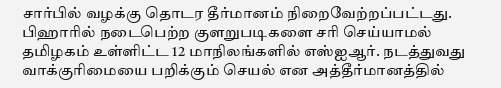சார்பில் வழக்கு தொடர தீர்மானம் நிறைவேற்றப்பட்டது. பிஹாரில் நடைபெற்ற குளறுபடிகளை சரி செய்யாமல் தமிழகம் உள்ளிட்ட 12 மாநிலங்களில் எஸ்ஐஆர். நடத்துவது வாக்குரிமையை பறிக்கும் செயல் என அத்தீர்மானத்தில்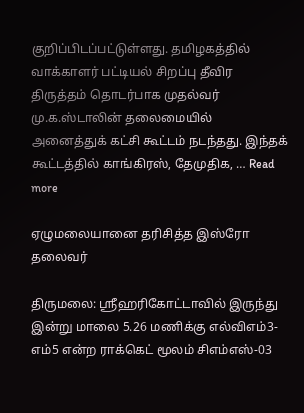குறிப்பிடப்பட்டுள்ளது. தமிழகத்தில் வாக்காளர் பட்டியல் சிறப்பு தீவிர திருத்தம் தொடர்பாக முதல்வர் மு.க.ஸ்டாலின் தலைமையில் அனைத்துக் கட்சி கூட்டம் நடந்தது. இந்தக் கூட்டத்தில் காங்கிரஸ், தேமுதிக, … Read more

ஏழுமலையானை தரிசித்த இஸ்ரோ தலைவர்

திருமலை: ஸ்ரீஹரிகோட்டாவில் இருந்து இன்று மாலை 5.26 மணிக்கு எல்விஎம்3-எம்5 என்ற ராக்கெட் மூலம் சிஎம்எஸ்-03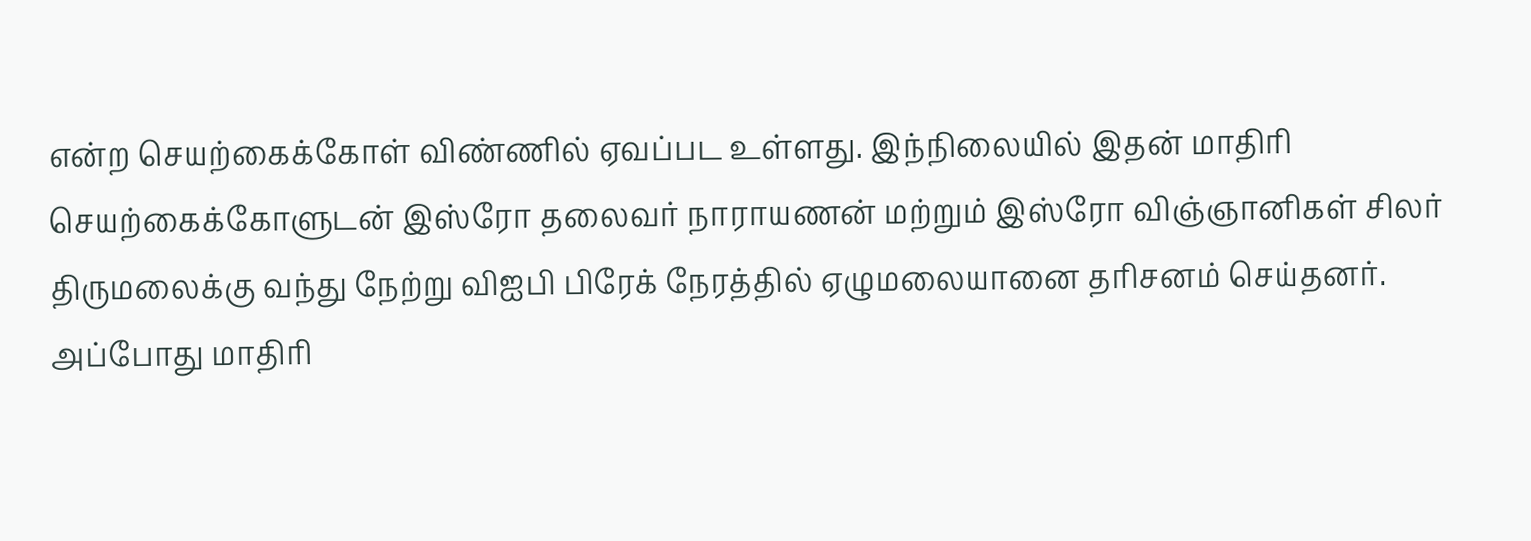என்ற செயற்கைக்கோள் விண்ணில் ஏவப்பட உள்ளது. இந்நிலையில் இதன் மாதிரி செயற்கைக்கோளுடன் இஸ்ரோ தலைவர் நாராயணன் மற்றும் இஸ்ரோ விஞ்ஞானிகள் சிலர் திருமலைக்கு வந்து நேற்று விஐபி பிரேக் நேரத்தில் ஏழுமலையானை தரிசனம் செய்தனர். அப்போது மாதிரி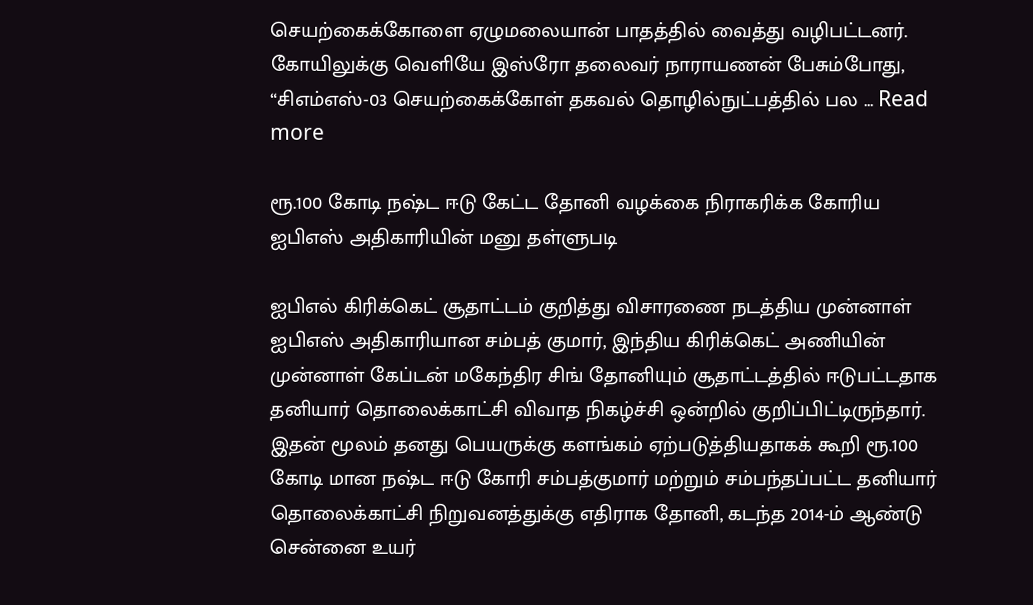செயற்கைக்கோளை ஏழுமலையான் பாதத்தில் வைத்து வழிபட்டனர். கோயிலுக்கு வெளியே இஸ்ரோ தலைவர் நாராயணன் பேசும்போது, “சிஎம்எஸ்-03 செயற்கைக்கோள் தகவல் தொழில்நுட்பத்தில் பல … Read more

ரூ.100 கோடி நஷ்ட ஈடு கேட்ட தோனி வழக்கை நிராகரிக்க கோரிய ஐபிஎஸ் அதிகாரியின் மனு தள்ளுபடி

ஐபிஎல் கிரிக்கெட் சூதாட்டம் குறித்து விசாரணை நடத்திய முன்னாள் ஐபிஎஸ் அதிகாரியான சம்பத் குமார், இந்திய கிரிக்கெட் அணியின் முன்னாள் கேப்டன் மகேந்திர சிங் தோனியும் சூதாட்டத்தில் ஈடுபட்டதாக தனியார் தொலைக்காட்சி விவாத நிகழ்ச்சி ஒன்றில் குறிப்பிட்டிருந்தார். இதன் மூலம் தனது பெயருக்கு களங்கம் ஏற்படுத்தியதாகக் கூறி ரூ.100 கோடி மான நஷ்ட ஈடு கோரி சம்பத்குமார் மற்றும் சம்பந்தப்பட்ட தனியார் தொலைக்காட்சி நிறுவனத்துக்கு எதிராக தோனி, கடந்த 2014-ம் ஆண்டு சென்னை உயர்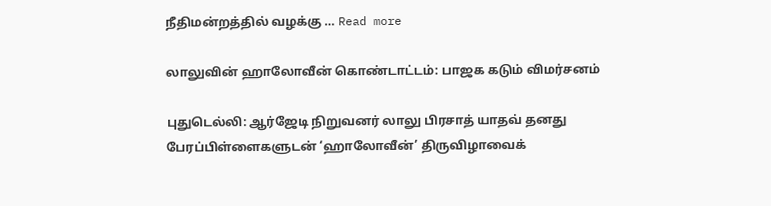நீதிமன்றத்தில் வழக்கு … Read more

லாலுவின் ஹாலோவீன் கொண்டாட்டம்: பாஜக கடும் விமர்சனம்

புதுடெல்லி: ஆர்ஜேடி நிறுவனர் லாலு பிரசாத் யாதவ் தனது பேரப்பிள்ளைகளுடன் ‘ஹாலோவீன்’ திருவிழாவைக்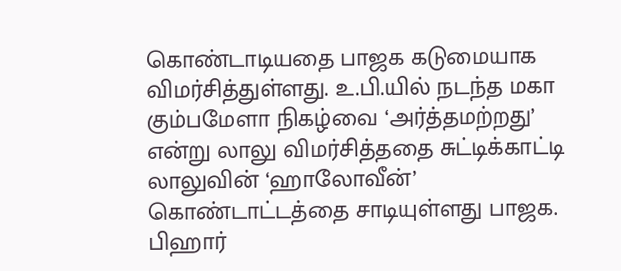கொண்டாடியதை பாஜக கடுமையாக விமர்சித்துள்ளது. உ.பி.யில் நடந்த மகா கும்பமேளா நிகழ்வை ‘அர்த்தமற்றது’ என்று லாலு விமர்சித்ததை சுட்டிக்காட்டி லாலுவின் ‘ஹாலோவீன்’ கொண்டாட்டத்தை சாடியுள்ளது பாஜக. பிஹார்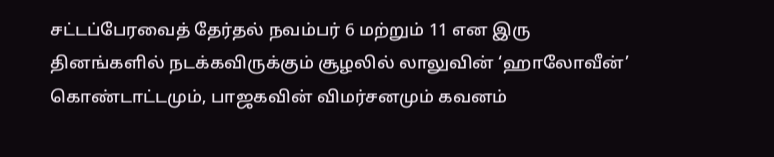சட்டப்பேரவைத் தேர்தல் நவம்பர் 6 மற்றும் 11 என இரு தினங்களில் நடக்கவிருக்கும் சூழலில் லாலுவின் ‘ஹாலோவீன்’ கொண்டாட்டமும், பாஜகவின் விமர்சனமும் கவனம்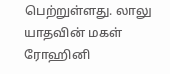பெற்றுள்ளது. லாலு யாதவின் மகள் ரோஹினி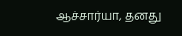ஆச்சார்யா, தனது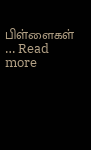பிள்ளைகள் … Read more